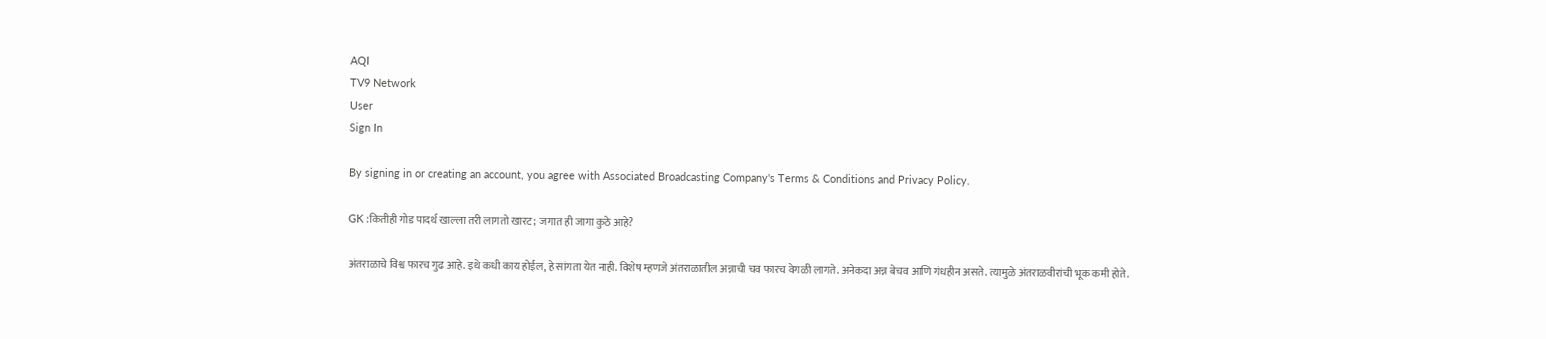AQI
TV9 Network
User
Sign In

By signing in or creating an account, you agree with Associated Broadcasting Company's Terms & Conditions and Privacy Policy.

GK :कितीही गोड पादर्थ खाल्ला तरी लागतो खारट; जगात ही जागा कुठे आहे?

अंतराळाचे विश्व फारच गुढ आहे. इथे कधी काय होईल, हे सांगता येत नाही. विशेष म्हणजे अंतराळातील अन्नाची चव फारच वेगळी लागते. अनेकदा अन्न बेचव आणि गंधहीन असते. त्यामुळे अंतराळवीरांची भूक कमी होते.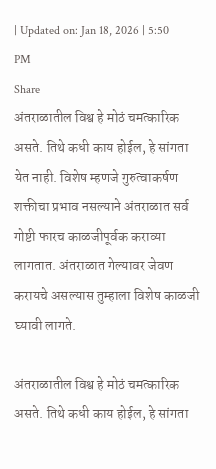| Updated on: Jan 18, 2026 | 5:50 PM
Share
अंतराळातील विश्व हे मोठं चमत्कारिक असते. तिथे कधी काय होईल, हे सांगता येत नाही. विशेष म्हणजे गुरुत्वाकर्षण शक्तीचा प्रभाव नसल्याने अंतराळात सर्व गोष्टी फारच काळजीपूर्वक कराव्या लागतात. अंतराळात गेल्यावर जेवण करायचे असल्यास तुम्हाला विशेष काळजी घ्यावी लागते.

अंतराळातील विश्व हे मोठं चमत्कारिक असते. तिथे कधी काय होईल, हे सांगता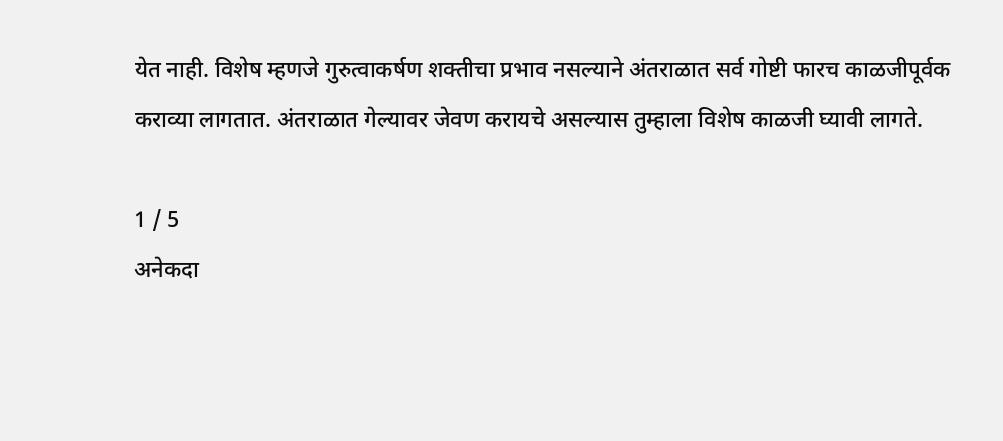येत नाही. विशेष म्हणजे गुरुत्वाकर्षण शक्तीचा प्रभाव नसल्याने अंतराळात सर्व गोष्टी फारच काळजीपूर्वक कराव्या लागतात. अंतराळात गेल्यावर जेवण करायचे असल्यास तुम्हाला विशेष काळजी घ्यावी लागते.

1 / 5
अनेकदा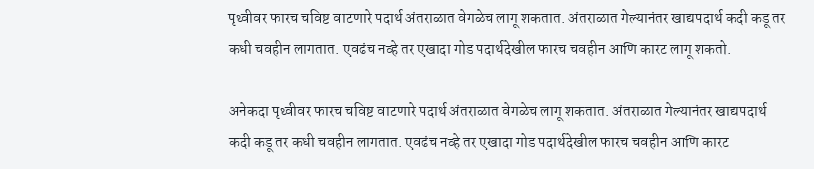पृथ्वीवर फारच चविष्ट वाटणारे पदार्थ अंतराळात वेगळेच लागू शकतात. अंतराळात गेल्यानंतर खाद्यपदार्थ कदी कडू तर कधी चवहीन लागतात. एवढंच नव्हे तर एखादा गोड पदार्थदेखील फारच चवहीन आणि कारट लागू शकतो.

अनेकदा पृथ्वीवर फारच चविष्ट वाटणारे पदार्थ अंतराळात वेगळेच लागू शकतात. अंतराळात गेल्यानंतर खाद्यपदार्थ कदी कडू तर कधी चवहीन लागतात. एवढंच नव्हे तर एखादा गोड पदार्थदेखील फारच चवहीन आणि कारट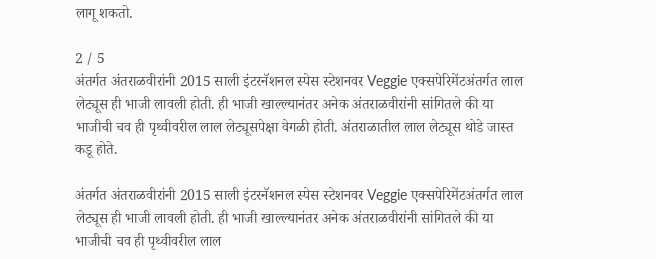लागू शकतो.

2 / 5
अंतर्गत अंतराळवीरांनी 2015 साली इंटरनॅशनल स्पेस स्टेशनवर Veggie एक्सपेरिमेंटअंतर्गत लाल लेट्यूस ही भाजी लावली होती. ही भाजी खाल्ल्यानंतर अनेक अंतराळवीरांनी सांगितले की या भाजीची चव ही पृथ्वीवरील लाल लेट्यूसपेक्षा वेगळी होती. अंतराळातील लाल लेट्यूस थोडे जास्त कडू होते.

अंतर्गत अंतराळवीरांनी 2015 साली इंटरनॅशनल स्पेस स्टेशनवर Veggie एक्सपेरिमेंटअंतर्गत लाल लेट्यूस ही भाजी लावली होती. ही भाजी खाल्ल्यानंतर अनेक अंतराळवीरांनी सांगितले की या भाजीची चव ही पृथ्वीवरील लाल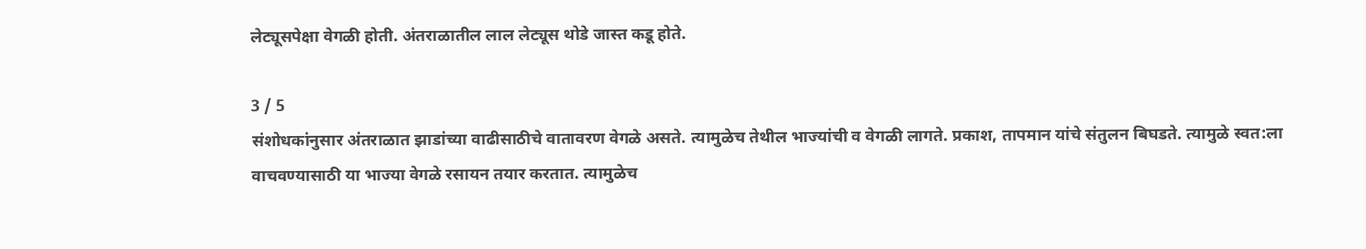लेट्यूसपेक्षा वेगळी होती. अंतराळातील लाल लेट्यूस थोडे जास्त कडू होते.

3 / 5
संशोधकांनुसार अंतराळात झाडांच्या वाढीसाठीचे वातावरण वेगळे असते. त्यामुळेच तेथील भाज्यांची व वेगळी लागते. प्रकाश, तापमान यांचे संतुलन बिघडते. त्यामुळे स्वत:ला वाचवण्यासाठी या भाज्या वेगळे रसायन तयार करतात. त्यामुळेच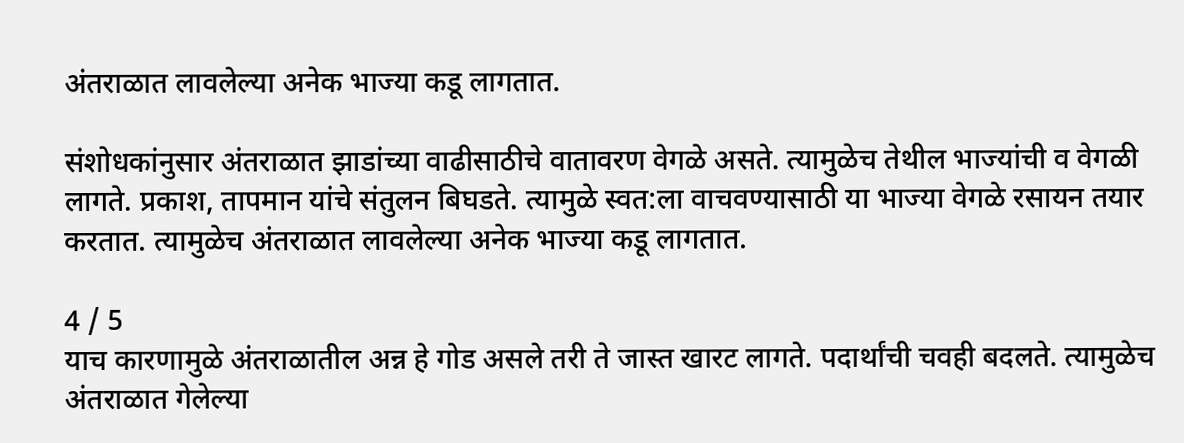अंतराळात लावलेल्या अनेक भाज्या कडू लागतात.

संशोधकांनुसार अंतराळात झाडांच्या वाढीसाठीचे वातावरण वेगळे असते. त्यामुळेच तेथील भाज्यांची व वेगळी लागते. प्रकाश, तापमान यांचे संतुलन बिघडते. त्यामुळे स्वत:ला वाचवण्यासाठी या भाज्या वेगळे रसायन तयार करतात. त्यामुळेच अंतराळात लावलेल्या अनेक भाज्या कडू लागतात.

4 / 5
याच कारणामुळे अंतराळातील अन्न हे गोड असले तरी ते जास्त खारट लागते. पदार्थांची चवही बदलते. त्यामुळेच अंतराळात गेलेल्या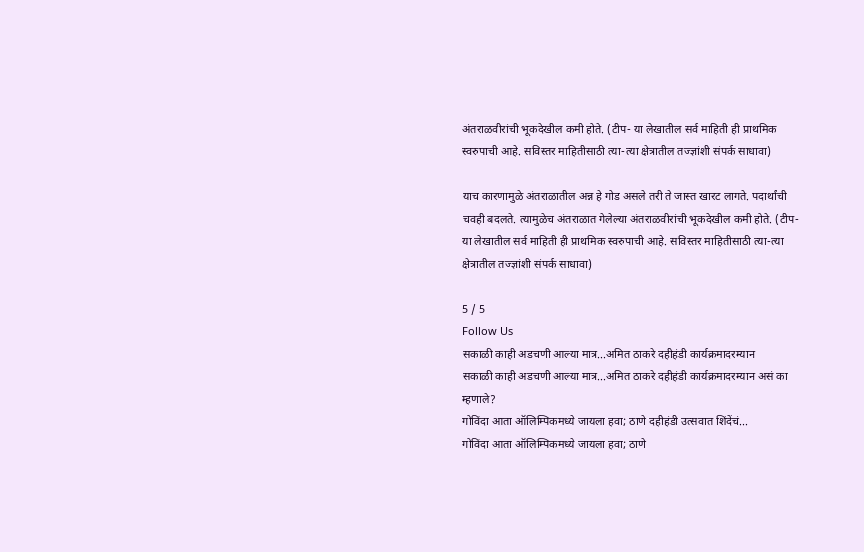अंतराळवीरांची भूकदेखील कमी होते. (टीप- या लेखातील सर्व माहिती ही प्राथमिक स्वरुपाची आहे. सविस्तर माहितीसाठी त्या-त्या क्षेत्रातील तज्ज्ञांशी संपर्क साधावा)

याच कारणामुळे अंतराळातील अन्न हे गोड असले तरी ते जास्त खारट लागते. पदार्थांची चवही बदलते. त्यामुळेच अंतराळात गेलेल्या अंतराळवीरांची भूकदेखील कमी होते. (टीप- या लेखातील सर्व माहिती ही प्राथमिक स्वरुपाची आहे. सविस्तर माहितीसाठी त्या-त्या क्षेत्रातील तज्ज्ञांशी संपर्क साधावा)

5 / 5
Follow Us
सकाळी काही अडचणी आल्या मात्र...अमित ठाकरे दहीहंडी कार्यक्रमादरम्यान
सकाळी काही अडचणी आल्या मात्र...अमित ठाकरे दहीहंडी कार्यक्रमादरम्यान असं का म्हणाले?
गोविंदा आता ऑलिम्पिकमध्ये जायला हवा; ठाणे दहीहंडी उत्सवात शिंदेंचं...
गोविंदा आता ऑलिम्पिकमध्ये जायला हवा; ठाणे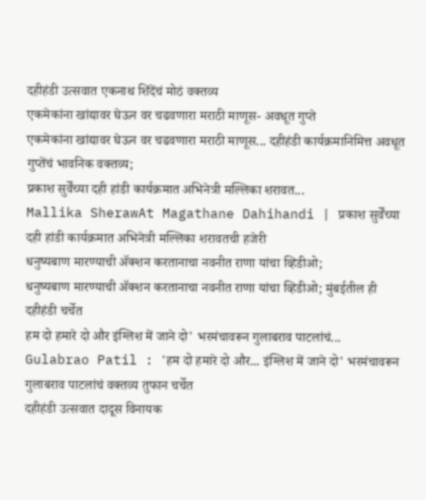दहीहंडी उत्सवात एकनाथ शिंदेंचं मोठं वक्तव्य
एकमेकांना खांद्यावर घेऊन वर चढवणारा मराठी माणूस- अवधूत गुप्ते
एकमेकांना खांद्यावर घेऊन वर चढवणारा मराठी माणूस... दहीहंडी कार्यक्रमानिमित्त अवधूत गुप्तेंचं भावनिक वक्तव्य;
प्रकाश सुर्वेंच्या दही हांडी कार्यक्रमात अभिनेत्री मल्लिका शरावत...
Mallika SherawAt Magathane Dahihandi | प्रकाश सुर्वेंच्या दही हांडी कार्यक्रमात अभिनेत्री मल्लिका शरावतची हजेरी
धनुष्यबाण मारण्याची ॲक्शन करतानाचा नवनीत राणा यांचा व्हिडीओ;
धनुष्यबाण मारण्याची ॲक्शन करतानाचा नवनीत राणा यांचा व्हिडीओ; मुंबईतील ही दहीहंडी चर्चेत
हम दो हमारे दो और इंग्लिश में जाने दो' भरमंचावरून गुलाबराव पाटलांचं...
Gulabrao Patil : 'हम दो हमारे दो और... इंग्लिश में जाने दो' भरमंचावरून गुलाबराव पाटलांचं वक्तव्य तुफान चर्चेत
दहीहंडी उत्सवात दादूस विनायक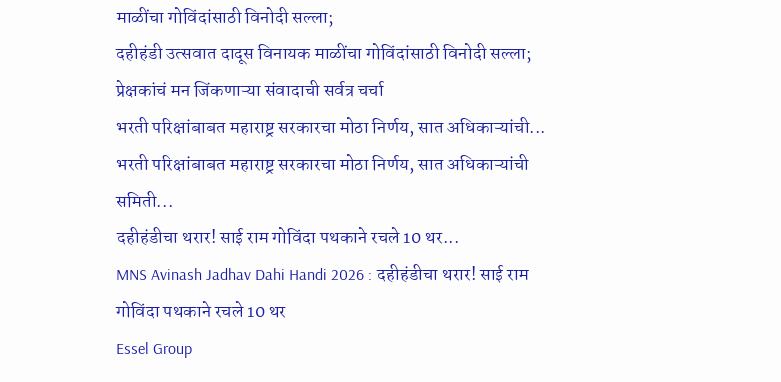माळींचा गोविंदांसाठी विनोदी सल्ला;
दहीहंडी उत्सवात दादूस विनायक माळींचा गोविंदांसाठी विनोदी सल्ला; प्रेक्षकांचं मन जिंकणाऱ्या संवादाची सर्वत्र चर्चा
भरती परिक्षांबाबत महाराष्ट्र सरकारचा मोठा निर्णय, सात अधिकाऱ्यांची...
भरती परिक्षांबाबत महाराष्ट्र सरकारचा मोठा निर्णय, सात अधिकाऱ्यांची समिती...
दहीहंडीचा थरार! साई राम गोविंदा पथकाने रचले 10 थर...
MNS Avinash Jadhav Dahi Handi 2026 : दहीहंडीचा थरार! साई राम गोविंदा पथकाने रचले 10 थर
Essel Group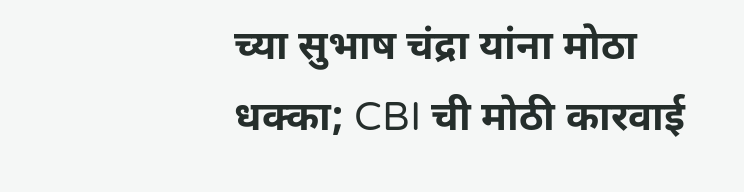च्या सुभाष चंद्रा यांना मोठा धक्का; CBI ची मोठी कारवाई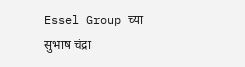Essel Group च्या सुभाष चंद्रा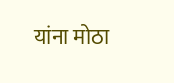यांना मोठा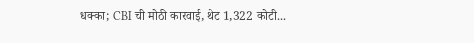धक्का; CBI ची मोठी कारवाई, थेट 1,322 कोटी...